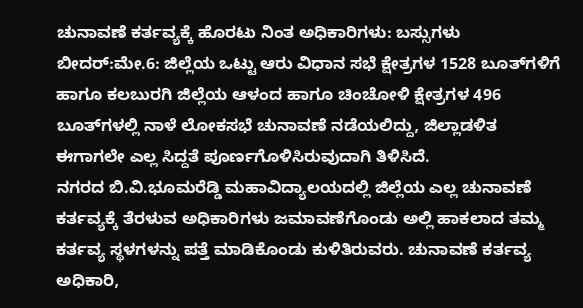ಚುನಾವಣೆ ಕರ್ತವ್ಯಕ್ಕೆ ಹೊರಟು ನಿಂತ ಅಧಿಕಾರಿಗಳು: ಬಸ್ಸುಗಳು
ಬೀದರ್:ಮೇ.6: ಜಿಲ್ಲೆಯ ಒಟ್ಟು ಆರು ವಿಧಾನ ಸಭೆ ಕ್ಷೇತ್ರಗಳ 1528 ಬೂತ್‍ಗಳಿಗೆ ಹಾಗೂ ಕಲಬುರಗಿ ಜಿಲ್ಲೆಯ ಆಳಂದ ಹಾಗೂ ಚಿಂಚೋಳಿ ಕ್ಷೇತ್ರಗಳ 496 ಬೂತ್‍ಗಳಲ್ಲಿ ನಾಳೆ ಲೋಕಸಭೆ ಚುನಾವಣೆ ನಡೆಯಲಿದ್ದು, ಜಿಲ್ಲಾಡಳಿತ ಈಗಾಗಲೇ ಎಲ್ಲ ಸಿದ್ದತೆ ಪೂರ್ಣಗೊಳಿಸಿರುವುದಾಗಿ ತಿಳಿಸಿದೆ.
ನಗರದ ಬಿ.ವಿ.ಭೂಮರೆಡ್ಡಿ ಮಹಾವಿದ್ಯಾಲಯದಲ್ಲಿ ಜಿಲ್ಲೆಯ ಎಲ್ಲ ಚುನಾವಣೆ ಕರ್ತವ್ಯಕ್ಕೆ ತೆರಳುವ ಅಧಿಕಾರಿಗಳು ಜಮಾವಣೆಗೊಂಡು ಅಲ್ಲಿ ಹಾಕಲಾದ ತಮ್ಮ ಕರ್ತವ್ಯ ಸ್ಥಳಗಳನ್ನು ಪತ್ತೆ ಮಾಡಿಕೊಂಡು ಕುಳಿತಿರುವರು. ಚುನಾವಣೆ ಕರ್ತವ್ಯ ಅಧಿಕಾರಿ,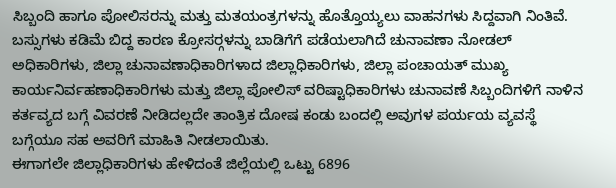ಸಿಬ್ಬಂದಿ ಹಾಗೂ ಪೋಲಿಸರನ್ನು ಮತ್ತು ಮತಯಂತ್ರಗಳನ್ನು ಹೊತ್ತೊಯ್ಯಲು ವಾಹನಗಳು ಸಿದ್ದವಾಗಿ ನಿಂತಿವೆ. ಬಸ್ಸುಗಳು ಕಡಿಮೆ ಬಿದ್ದ ಕಾರಣ ಕ್ರೋಸರ್‍ಗಳನ್ನು ಬಾಡಿಗೆಗೆ ಪಡೆಯಲಾಗಿದೆ ಚುನಾವಣಾ ನೋಡಲ್ ಅಧಿಕಾರಿಗಳು, ಜಿಲ್ಲಾ ಚುನಾವಣಾಧಿಕಾರಿಗಳಾದ ಜಿಲ್ಲಾಧಿಕಾರಿಗಳು, ಜಿಲ್ಲಾ ಪಂಚಾಯತ್ ಮುಖ್ಯ ಕಾರ್ಯನಿರ್ವಹಣಾಧಿಕಾರಿಗಳು ಮತ್ತು ಜಿಲ್ಲಾ ಪೋಲಿಸ್ ವರಿಷ್ಟಾಧಿಕಾರಿಗಳು ಚುನಾವಣೆ ಸಿಬ್ಬಂದಿಗಳಿಗೆ ನಾಳಿನ ಕರ್ತವ್ಯದ ಬಗ್ಗೆ ವಿವರಣೆ ನೀಡಿದಲ್ಲದೇ ತಾಂತ್ರಿಕ ದೋಷ ಕಂಡು ಬಂದಲ್ಲಿ ಅವುಗಳ ಪರ್ಯಯ ವ್ಯವಸ್ಥೆ ಬಗ್ಗೆಯೂ ಸಹ ಅವರಿಗೆ ಮಾಹಿತಿ ನೀಡಲಾಯಿತು.
ಈಗಾಗಲೇ ಜಿಲ್ಲಾಧಿಕಾರಿಗಳು ಹೇಳಿದಂತೆ ಜಿಲ್ಲೆಯಲ್ಲಿ ಒಟ್ಟು 6896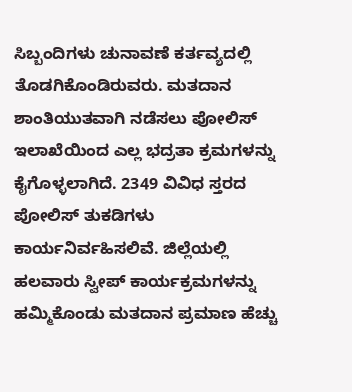ಸಿಬ್ಬಂದಿಗಳು ಚುನಾವಣೆ ಕರ್ತವ್ಯದಲ್ಲಿ ತೊಡಗಿಕೊಂಡಿರುವರು. ಮತದಾನ ಶಾಂತಿಯುತವಾಗಿ ನಡೆಸಲು ಪೋಲಿಸ್ ಇಲಾಖೆಯಿಂದ ಎಲ್ಲ ಭದ್ರತಾ ಕ್ರಮಗಳನ್ನು ಕೈಗೊಳ್ಳಲಾಗಿದೆ. 2349 ವಿವಿಧ ಸ್ತರದ ಪೋಲಿಸ್ ತುಕಡಿಗಳು ಕಾರ್ಯನಿರ್ವಹಿಸಲಿವೆ. ಜಿಲ್ಲೆಯಲ್ಲಿ ಹಲವಾರು ಸ್ವೀಪ್ ಕಾರ್ಯಕ್ರಮಗಳನ್ನು ಹಮ್ಮಿಕೊಂಡು ಮತದಾನ ಪ್ರಮಾಣ ಹೆಚ್ಚು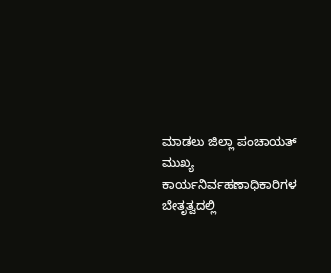ಮಾಡಲು ಜಿಲ್ಲಾ ಪಂಚಾಯತ್ ಮುಖ್ಯ ಕಾರ್ಯನಿರ್ವಹಣಾಧಿಕಾರಿಗಳ ಬೇತೃತ್ವದಲ್ಲಿ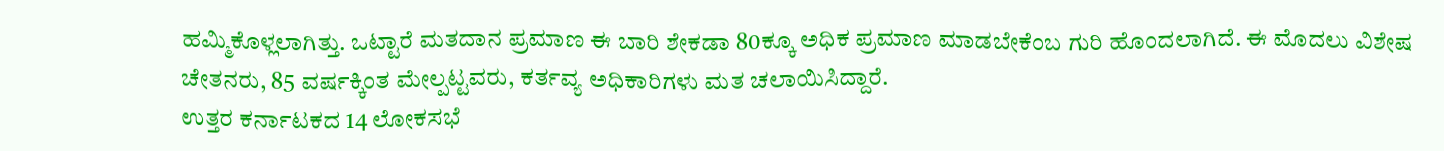ಹಮ್ಮಿಕೊಳ್ಲಲಾಗಿತ್ತು. ಒಟ್ಟಾರೆ ಮತದಾನ ಪ್ರಮಾಣ ಈ ಬಾರಿ ಶೇಕಡಾ 80ಕ್ಕೂ ಅಧಿಕ ಪ್ರಮಾಣ ಮಾಡಬೇಕೆಂಬ ಗುರಿ ಹೊಂದಲಾಗಿದೆ. ಈ ಮೊದಲು ವಿಶೇಷ ಚೇತನರು, 85 ವರ್ಷಕ್ಕಿಂತ ಮೇಲ್ಪಟ್ಟವರು, ಕರ್ತವ್ಯ ಅಧಿಕಾರಿಗಳು ಮತ ಚಲಾಯಿಸಿದ್ದಾರೆ.
ಉತ್ತರ ಕರ್ನಾಟಕದ 14 ಲೋಕಸಭೆ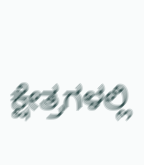ಕ್ಷೇತ್ರಗಳಲ್ಲಿ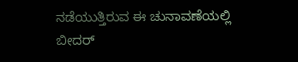ನಡೆಯುತ್ತಿರುವ ಈ ಚುನಾವಣೆಯಲ್ಲಿ ಬೀದರ್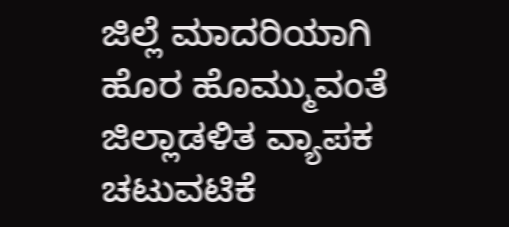ಜಿಲ್ಲೆ ಮಾದರಿಯಾಗಿ ಹೊರ ಹೊಮ್ಮುವಂತೆ ಜಿಲ್ಲಾಡಳಿತ ವ್ಯಾಪಕ ಚಟುವಟಿಕೆ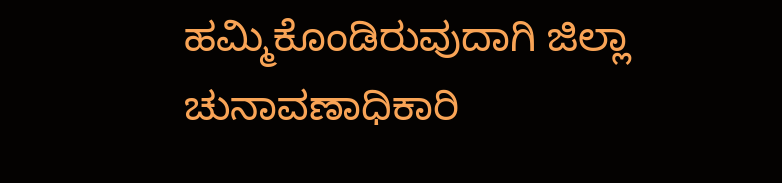ಹಮ್ಮಿಕೊಂಡಿರುವುದಾಗಿ ಜಿಲ್ಲಾ ಚುನಾವಣಾಧಿಕಾರಿ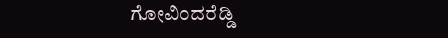ಗೋವಿಂದರೆಡ್ಡಿ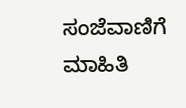ಸಂಜೆವಾಣಿಗೆ ಮಾಹಿತಿ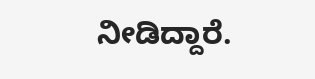ನೀಡಿದ್ದಾರೆ.